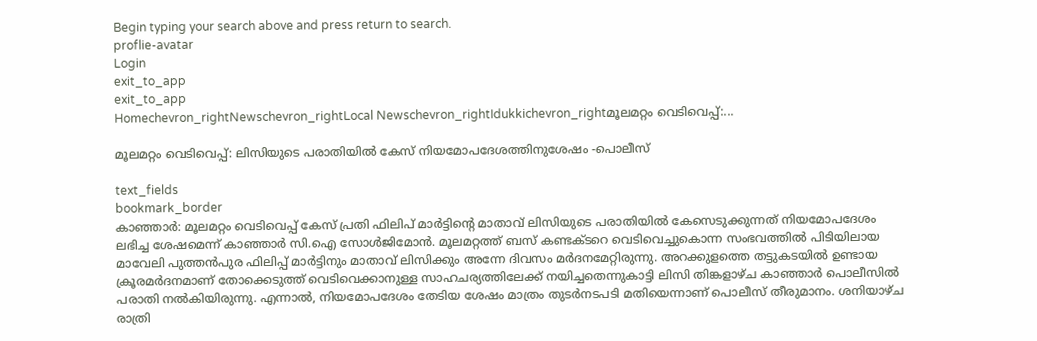Begin typing your search above and press return to search.
proflie-avatar
Login
exit_to_app
exit_to_app
Homechevron_rightNewschevron_rightLocal Newschevron_rightIdukkichevron_rightമൂലമറ്റം വെടിവെപ്പ്:...

മൂലമറ്റം വെടിവെപ്പ്: ലിസിയുടെ പരാതിയിൽ കേസ് നിയമോപദേശത്തിനുശേഷം -പൊലീസ്

text_fields
bookmark_border
കാഞ്ഞാർ: മൂലമറ്റം വെടിവെപ്പ് കേസ് പ്രതി ഫിലിപ് മാർട്ടിന്‍റെ മാതാവ് ലിസിയുടെ പരാതിയിൽ കേസെടുക്കുന്നത് നിയമോപദേശം ലഭിച്ച ശേഷമെന്ന് കാഞ്ഞാർ സി.ഐ സോൾജിമോൻ. മൂലമറ്റത്ത് ബസ് കണ്ടക്ടറെ വെടിവെച്ചുകൊന്ന സംഭവത്തിൽ പിടിയിലായ മാവേലി പുത്തൻപുര ഫിലിപ്പ് മാർട്ടിനും മാതാവ് ലിസിക്കും അന്നേ ദിവസം മർദനമേറ്റിരുന്നു. അറക്കുളത്തെ തട്ടുകടയിൽ ഉണ്ടായ ക്രൂരമർദനമാണ് തോക്കെടുത്ത് വെടിവെക്കാനുള്ള സാഹചര്യത്തിലേക്ക് നയിച്ചതെന്നുകാട്ടി ലിസി തിങ്കളാഴ്ച കാഞ്ഞാർ പൊലീസിൽ പരാതി നൽകിയിരുന്നു. എന്നാൽ, നിയമോപദേശം തേടിയ ശേഷം മാത്രം തുടർനടപടി മതിയെന്നാണ് പൊലീസ് തീരുമാനം. ശനിയാഴ്ച രാത്രി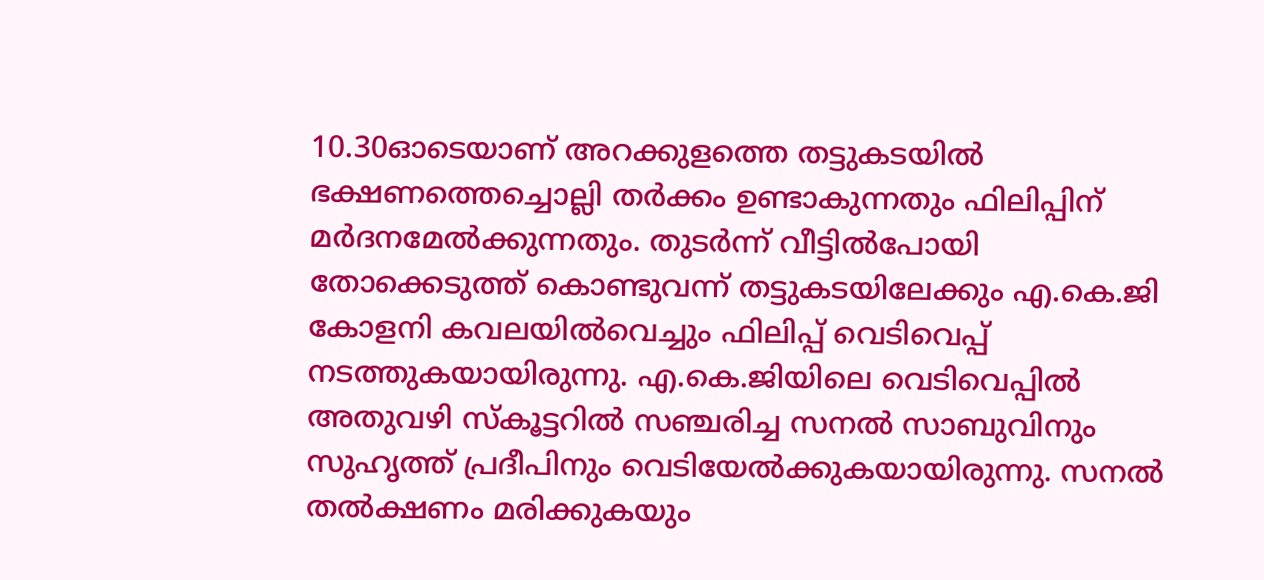10.30ഓടെയാണ് അറക്കുളത്തെ തട്ടുകടയിൽ ഭക്ഷണത്തെച്ചൊല്ലി തർക്കം ഉണ്ടാകുന്നതും ഫിലിപ്പിന് മർദനമേൽക്കുന്നതും. തുടർന്ന് വീട്ടിൽപോയി തോക്കെടുത്ത് കൊണ്ടുവന്ന് തട്ടുകടയിലേക്കും എ.കെ.ജി കോളനി കവലയിൽവെച്ചും ഫിലിപ്പ് വെടിവെപ്പ് നടത്തുകയായിരുന്നു. എ.കെ.ജിയിലെ വെടിവെപ്പിൽ അതുവഴി സ്കൂട്ടറിൽ സഞ്ചരിച്ച സനൽ സാബുവിനും സുഹൃത്ത് പ്രദീപിനും വെടിയേൽക്കുകയായിരുന്നു. സനൽ തൽക്ഷണം മരിക്കുകയും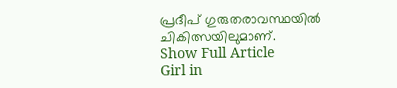പ്രദീപ് ഗുരുതരാവസ്ഥയിൽ ചികിത്സയിലുമാണ്.
Show Full Article
Girl in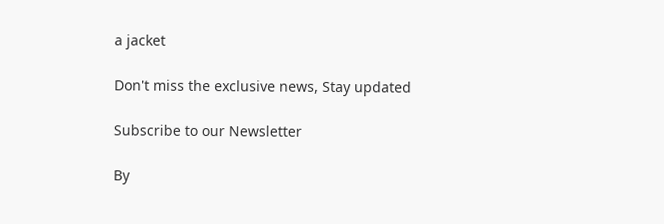a jacket

Don't miss the exclusive news, Stay updated

Subscribe to our Newsletter

By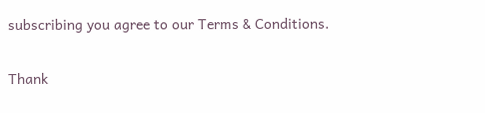subscribing you agree to our Terms & Conditions.

Thank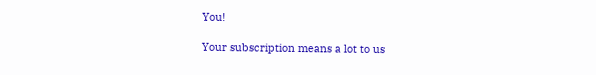You!

Your subscription means a lot to us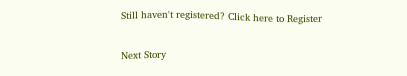Still haven't registered? Click here to Register

Next Story